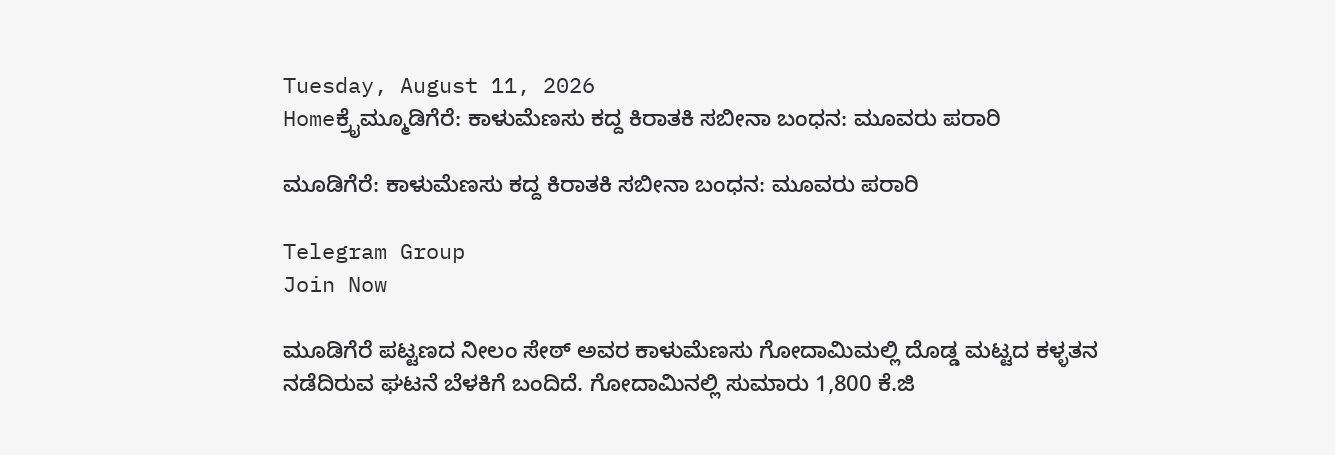Tuesday, August 11, 2026
Homeಕ್ರೈಮ್ಮೂಡಿಗೆರೆ: ಕಾಳುಮೆಣಸು ಕದ್ದ ಕಿರಾತಕಿ ಸಬೀನಾ ಬಂಧನ: ಮೂವರು ಪರಾರಿ

ಮೂಡಿಗೆರೆ: ಕಾಳುಮೆಣಸು ಕದ್ದ ಕಿರಾತಕಿ ಸಬೀನಾ ಬಂಧನ: ಮೂವರು ಪರಾರಿ

Telegram Group
Join Now

ಮೂಡಿಗೆರೆ ಪಟ್ಟಣದ ನೀಲಂ ಸೇಠ್ ಅವರ ಕಾಳುಮೆಣಸು ಗೋದಾಮಿಮಲ್ಲಿ ದೊಡ್ಡ ಮಟ್ಟದ ಕಳ್ಳತನ ನಡೆದಿರುವ ಘಟನೆ ಬೆಳಕಿಗೆ ಬಂದಿದೆ. ಗೋದಾಮಿನಲ್ಲಿ ಸುಮಾರು 1,800 ಕೆ.ಜಿ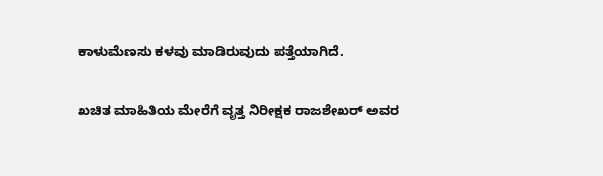ಕಾಳುಮೆಣಸು ಕಳವು ಮಾಡಿರುವುದು ಪತ್ತೆಯಾಗಿದೆ.

ಖಚಿತ ಮಾಹಿತಿಯ ಮೇರೆಗೆ ವೃತ್ತ ನಿರೀಕ್ಷಕ ರಾಜಶೇಖರ್ ಅವರ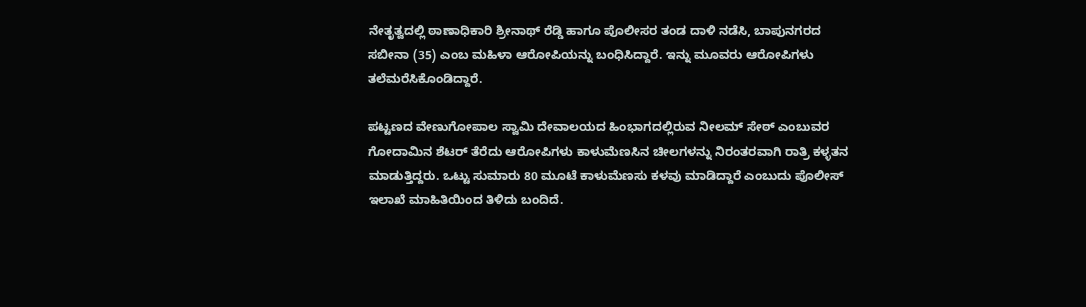ನೇತೃತ್ವದಲ್ಲಿ ಠಾಣಾಧಿಕಾರಿ ಶ್ರೀನಾಥ್ ರೆಡ್ಡಿ ಹಾಗೂ ಪೊಲೀಸರ ತಂಡ ದಾಳಿ ನಡೆಸಿ, ಬಾಪುನಗರದ ಸಬೀನಾ (35) ಎಂಬ ಮಹಿಳಾ ಆರೋಪಿಯನ್ನು ಬಂಧಿಸಿದ್ದಾರೆ. ಇನ್ನು ಮೂವರು ಆರೋಪಿಗಳು ತಲೆಮರೆಸಿಕೊಂಡಿದ್ದಾರೆ.

ಪಟ್ಟಣದ ವೇಣುಗೋಪಾಲ ಸ್ವಾಮಿ ದೇವಾಲಯದ ಹಿಂಭಾಗದಲ್ಲಿರುವ ನೀಲಮ್‌ ಸೇಠ್ ಎಂಬುವರ ಗೋದಾಮಿನ ಶೆಟರ್ ತೆರೆದು ಆರೋಪಿಗಳು ಕಾಳುಮೆಣಸಿನ ಚೀಲಗಳನ್ನು ನಿರಂತರವಾಗಿ ರಾತ್ರಿ ಕಳ್ಳತನ ಮಾಡುತ್ತಿದ್ದರು. ಒಟ್ಟು ಸುಮಾರು 80 ಮೂಟೆ ಕಾಳುಮೆಣಸು ಕಳವು ಮಾಡಿದ್ದಾರೆ ಎಂಬುದು ಪೊಲೀಸ್ ಇಲಾಖೆ ಮಾಹಿತಿಯಿಂದ ತಿಳಿದು ಬಂದಿದೆ.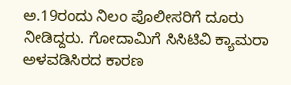ಅ.19ರಂದು ನಿಲಂ ಪೊಲೀಸರಿಗೆ ದೂರು ನೀಡಿದ್ದರು. ಗೋದಾಮಿಗೆ ಸಿಸಿಟಿವಿ ಕ್ಯಾಮರಾ ಅಳವಡಿಸಿರದ ಕಾರಣ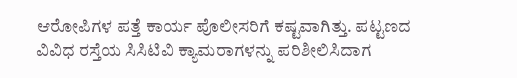ಆರೋಪಿಗಳ ಪತ್ತೆ ಕಾರ್ಯ ಪೊಲೀಸರಿಗೆ ಕಷ್ಟವಾಗಿತ್ತು. ಪಟ್ಟಣದ ವಿವಿಧ ರಸ್ತೆಯ ಸಿಸಿಟಿವಿ ಕ್ಯಾಮರಾಗಳನ್ನು ಪರಿಶೀಲಿಸಿದಾಗ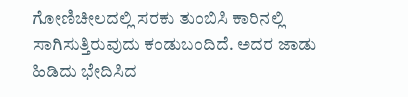ಗೋಣಿಚೀಲದಲ್ಲಿ ಸರಕು ತುಂಬಿಸಿ ಕಾರಿನಲ್ಲಿ ಸಾಗಿಸುತ್ತಿರುವುದು ಕಂಡುಬಂದಿದೆ. ಅದರ ಜಾಡು ಹಿಡಿದು ಭೇದಿಸಿದ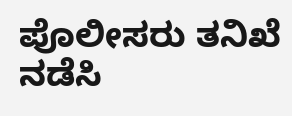ಪೊಲೀಸರು ತನಿಖೆ ನಡೆಸಿ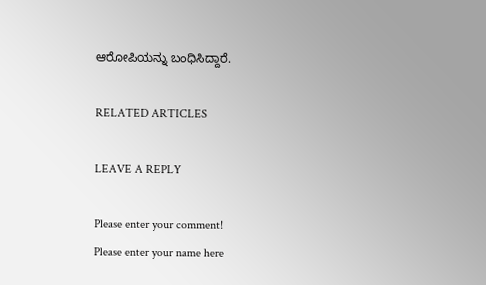ಆರೋಪಿಯನ್ನು ಬಂಧಿಸಿದ್ದಾರೆ.

RELATED ARTICLES

LEAVE A REPLY

Please enter your comment!
Please enter your name here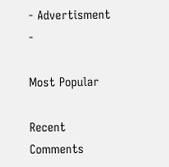- Advertisment -

Most Popular

Recent Comments